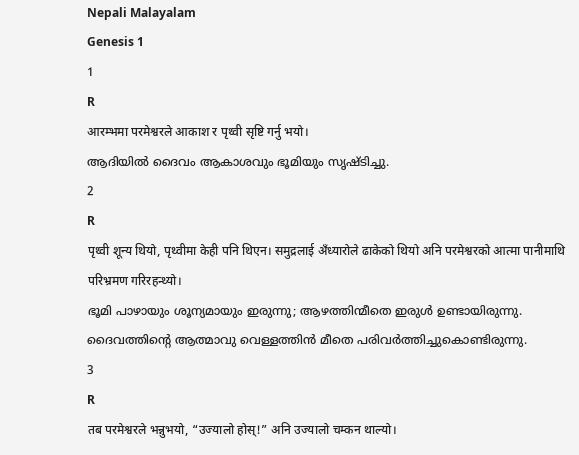Nepali Malayalam
Genesis 1
1
R
आरम्भमा परमेश्वरले आकाश र पृथ्वी सृष्टि गर्नु भयो।
ആദിയില്‍ ദൈവം ആകാശവും ഭൂമിയും സൃഷ്ടിച്ചു.
2
R
पृथ्वी शून्य थियो, पृथ्वीमा केही पनि थिएन। समुद्रलाई अँध्यारोले ढाकेको थियो अनि परमेश्वरको आत्मा पानीमाथि परिभ्रमण गरिरहन्थ्यो।
ഭൂമി പാഴായും ശൂന്യമായും ഇരുന്നു; ആഴത്തിന്മീതെ ഇരുള്‍ ഉണ്ടായിരുന്നു. ദൈവത്തിന്റെ ആത്മാവു വെള്ളത്തിന്‍ മീതെ പരിവര്‍ത്തിച്ചുകൊണ്ടിരുന്നു.
3
R
तब परमेश्वरले भन्नुभयो, “उज्यालो होस्!” अनि उज्यालो चम्कन थाल्यो।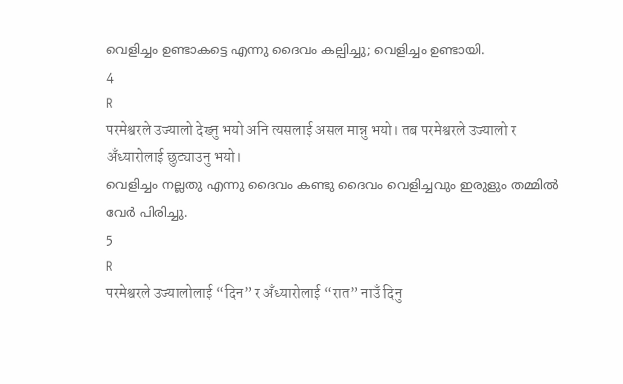വെളിച്ചം ഉണ്ടാകട്ടെ എന്നു ദൈവം കല്പിച്ചു; വെളിച്ചം ഉണ്ടായി.
4
R
परमेश्वरले उज्यालो देख्नु भयो अनि त्यसलाई असल मान्नु भयो। तब परमेश्वरले उज्यालो र अँध्यारोलाई छुट्याउनु भयो।
വെളിച്ചം നല്ലതു എന്നു ദൈവം കണ്ടു ദൈവം വെളിച്ചവും ഇരുളും തമ്മില്‍ വേര്‍ പിരിച്ചു.
5
R
परमेश्वरले उज्यालोलाई “दिन” र अँध्यारोलाई “रात” नाउँ दिनु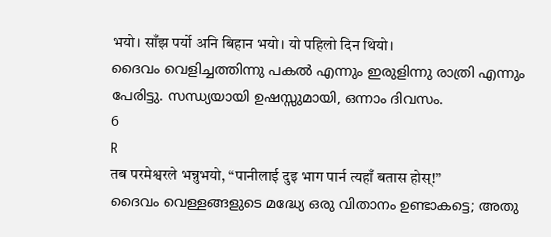भयो। साँझ पर्यो अनि बिहान भयो। यो पहिलो दिन थियो।
ദൈവം വെളിച്ചത്തിന്നു പകല്‍ എന്നും ഇരുളിന്നു രാത്രി എന്നും പേരിട്ടു. സന്ധ്യയായി ഉഷസ്സുമായി, ഒന്നാം ദിവസം.
6
R
तब परमेश्वरले भन्नुभयो, “पानीलाई दुइ भाग पार्न त्यहाँ बतास होस्!”
ദൈവം വെള്ളങ്ങളുടെ മദ്ധ്യേ ഒരു വിതാനം ഉണ്ടാകട്ടെ; അതു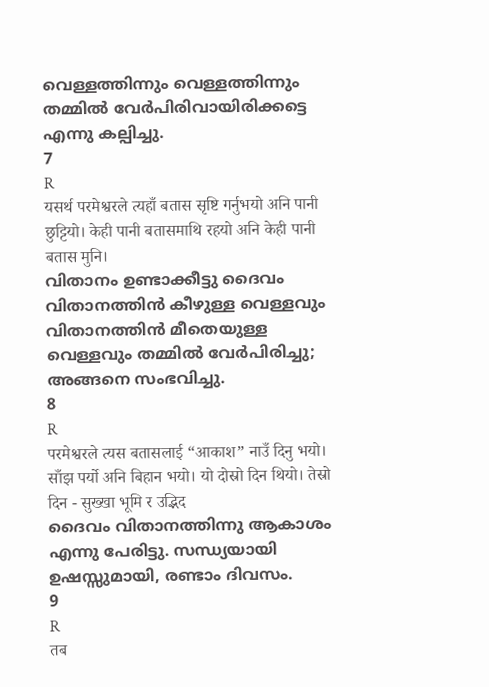വെള്ളത്തിന്നും വെള്ളത്തിന്നും തമ്മില്‍ വേര്‍പിരിവായിരിക്കട്ടെ എന്നു കല്പിച്ചു.
7
R
यसर्थ परमेश्वरले त्यहाँ बतास सृष्टि गर्नुभयो अनि पानी छुट्टियो। केही पानी बतासमाथि रहयो अनि केही पानी बतास मुनि।
വിതാനം ഉണ്ടാക്കീട്ടു ദൈവം വിതാനത്തിന്‍ കീഴുള്ള വെള്ളവും വിതാനത്തിന്‍ മീതെയുള്ള വെള്ളവും തമ്മില്‍ വേര്‍പിരിച്ചു; അങ്ങനെ സംഭവിച്ചു.
8
R
परमेश्वरले त्यस बतासलाई “आकाश” नाउँ दिनु भयो। साँझ पर्यो अनि बिहान भयो। यो दोस्रो दिन थियो। तेस्रो दिन - सुख्खा भूमि र उद्भिद
ദൈവം വിതാനത്തിന്നു ആകാശം എന്നു പേരിട്ടു. സന്ധ്യയായി ഉഷസ്സുമായി, രണ്ടാം ദിവസം.
9
R
तब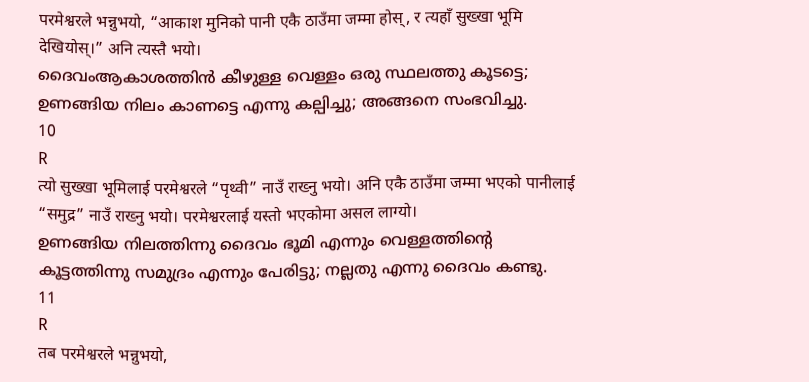परमेश्वरले भन्नुभयो, “आकाश मुनिको पानी एकै ठाउँमा जम्मा होस्, र त्यहाँ सुख्खा भूमि देखियोस्।” अनि त्यस्तै भयो।
ദൈവംആകാശത്തിന്‍ കീഴുള്ള വെള്ളം ഒരു സ്ഥലത്തു കൂടട്ടെ; ഉണങ്ങിയ നിലം കാണട്ടെ എന്നു കല്പിച്ചു; അങ്ങനെ സംഭവിച്ചു.
10
R
त्यो सुख्खा भूमिलाई परमेश्वरले “पृथ्वी” नाउँ राख्नु भयो। अनि एकै ठाउँमा जम्मा भएको पानीलाई “समुद्र” नाउँ राख्नु भयो। परमेश्वरलाई यस्तो भएकोमा असल लाग्यो।
ഉണങ്ങിയ നിലത്തിന്നു ദൈവം ഭൂമി എന്നും വെള്ളത്തിന്റെ കൂട്ടത്തിന്നു സമുദ്രം എന്നും പേരിട്ടു; നല്ലതു എന്നു ദൈവം കണ്ടു.
11
R
तब परमेश्वरले भन्नुभयो,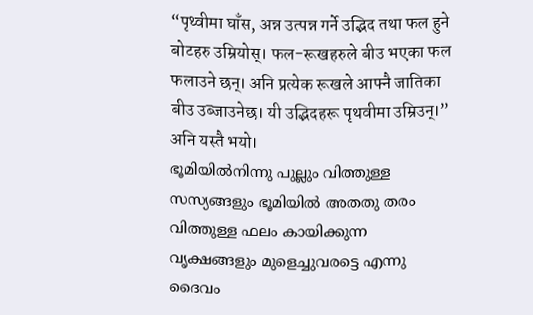“पृथ्वीमा घाँस, अन्न उत्पन्न गर्ने उद्भिद तथा फल हुने बोटहरु उम्रियोस्। फल-रूखहरुले बीउ भएका फल फलाउने छन्। अनि प्रत्येक रूखले आफ्नै जातिका बीउ उब्जाउनेछ। यी उद्भिदहरू पृथवीमा उम्रिउन्।” अनि यस्तै भयो।
ഭൂമിയില്‍നിന്നു പുല്ലും വിത്തുള്ള സസ്യങ്ങളും ഭൂമിയില്‍ അതതു തരം വിത്തുള്ള ഫലം കായിക്കുന്ന വൃക്ഷങ്ങളും മുളെച്ചുവരട്ടെ എന്നു ദൈവം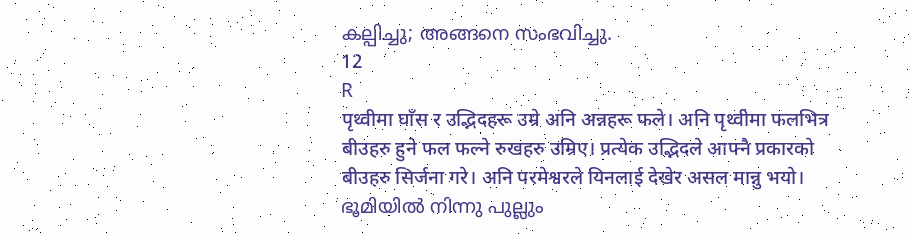കല്പിച്ചു; അങ്ങനെ സംഭവിച്ചു.
12
R
पृथ्वीमा घाँस र उद्भिदहरू उम्रे अनि अन्नहरू फले। अनि पृथ्वीमा फलभित्र बीउहरु हुने फल फल्ने रुखहरु उम्रिए। प्रत्येक उद्भिदले आफ्नै प्रकारको बीउहरु सिर्जना गरे। अनि परमेश्वरले यिनलाई देखेर असल मान्नु भयो।
ഭൂമിയില്‍ നിന്നു പുല്ലും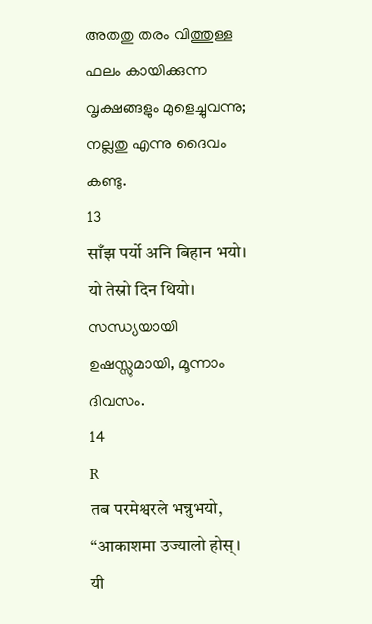അതതു തരം വിത്തുള്ള ഫലം കായിക്കുന്ന വൃക്ഷങ്ങളും മുളെച്ചുവന്നു; നല്ലതു എന്നു ദൈവം കണ്ടു.
13
साँझ पर्यो अनि बिहान भयो। यो तेस्रो दिन थियो।
സന്ധ്യയായി ഉഷസ്സുമായി, മൂന്നാം ദിവസം.
14
R
तब परमेश्वरले भन्नुभयो, “आकाशमा उज्यालो होस्। यी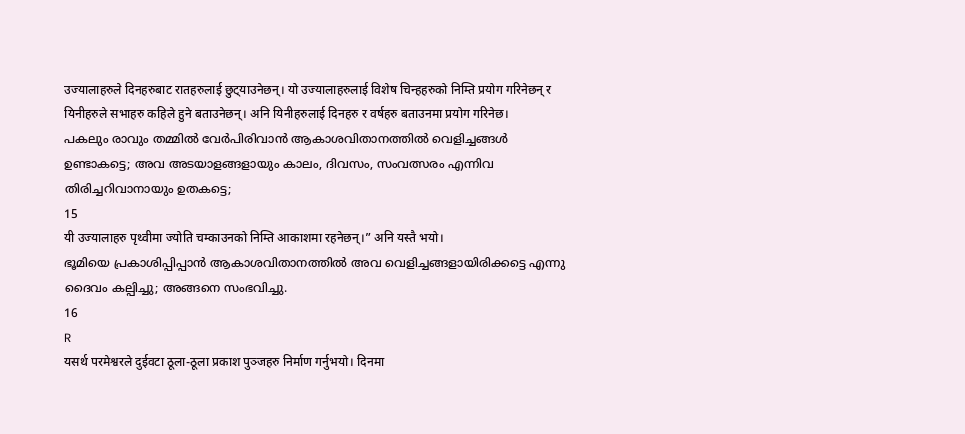उज्यालाहरुले दिनहरुबाट रातहरुलाई छुट्‌याउनेछन्। यो उज्यालाहरुलाई विशेष चिन्हहरुको निम्ति प्रयोग गरिनेछन् र यिनीहरुले सभाहरु कहिले हुने बताउनेछन्। अनि यिनीहरुलाई दिनहरु र वर्षहरु बताउनमा प्रयोग गरिनेछ।
പകലും രാവും തമ്മില്‍ വേര്‍പിരിവാന്‍ ആകാശവിതാനത്തില്‍ വെളിച്ചങ്ങള്‍ ഉണ്ടാകട്ടെ; അവ അടയാളങ്ങളായും കാലം, ദിവസം, സംവത്സരം എന്നിവ തിരിച്ചറിവാനായും ഉതകട്ടെ;
15
यी उज्यालाहरु पृथ्वीमा ज्योति चम्काउनको निम्ति आकाशमा रहनेछन्।” अनि यस्तै भयो।
ഭൂമിയെ പ്രകാശിപ്പിപ്പാന്‍ ആകാശവിതാനത്തില്‍ അവ വെളിച്ചങ്ങളായിരിക്കട്ടെ എന്നു ദൈവം കല്പിച്ചു; അങ്ങനെ സംഭവിച്ചു.
16
R
यसर्थ परमेश्वरले दुईवटा ठूला-ठूला प्रकाश पुञ्जहरु निर्माण गर्नुभयो। दिनमा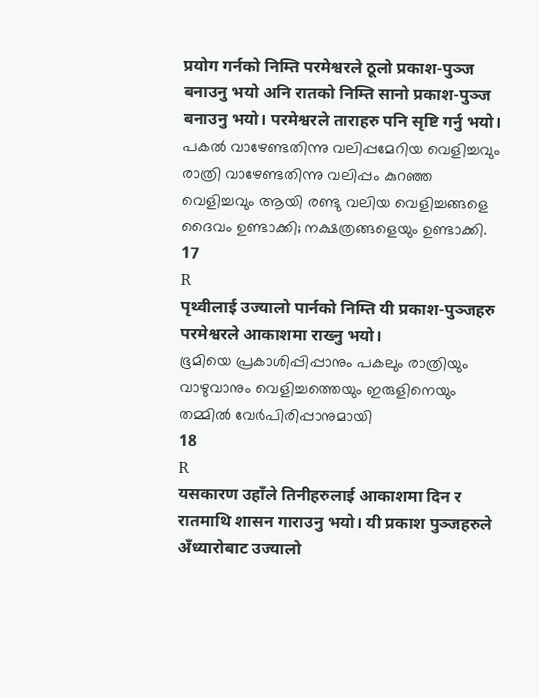प्रयोग गर्नको निम्ति परमेश्वरले ठूलो प्रकाश-पुञ्ज बनाउनु भयो अनि रातको निम्ति सानो प्रकाश-पुञ्ज बनाउनु भयो। परमेश्वरले ताराहरु पनि सृष्टि गर्नु भयो।
പകല്‍ വാഴേണ്ടതിന്നു വലിപ്പമേറിയ വെളിച്ചവും രാത്രി വാഴേണ്ടതിന്നു വലിപ്പം കുറഞ്ഞ വെളിച്ചവും ആയി രണ്ടു വലിയ വെളിച്ചങ്ങളെ ദൈവം ഉണ്ടാക്കി; നക്ഷത്രങ്ങളെയും ഉണ്ടാക്കി.
17
R
पृथ्वीलाई उज्यालो पार्नको निम्ति यी प्रकाश-पुञ्जहरु परमेश्वरले आकाशमा राख्नु भयो।
ഭൂമിയെ പ്രകാശിപ്പിപ്പാനും പകലും രാത്രിയും വാഴുവാനും വെളിച്ചത്തെയും ഇരുളിനെയും തമ്മില്‍ വേര്‍പിരിപ്പാനുമായി
18
R
यसकारण उहाँले तिनीहरुलाई आकाशमा दिन र रातमाथि शासन गाराउनु भयो। यी प्रकाश पुञ्जहरुले अँध्यारोबाट उज्यालो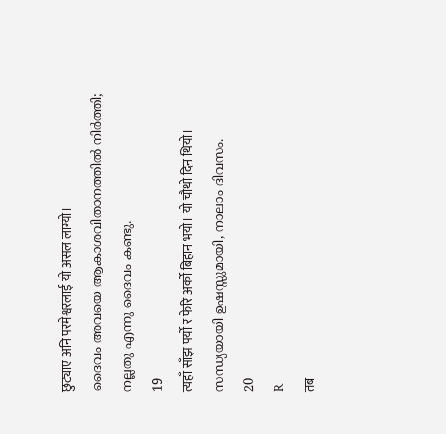छुट्याए अनि परमेश्वरलाई यो असल लाग्यो।
ദൈവം അവയെ ആകാശവിതാനത്തില്‍ നിര്‍ത്തി; നല്ലതു എന്നു ദൈവം കണ്ടു.
19
त्यहाँ साँझ पर्यो र फेरि अर्को बिहान भयो। यो चौथो दिन थियो।
സന്ധ്യയായി ഉഷസ്സുമായി, നാലാം ദിവസം.
20
R
तब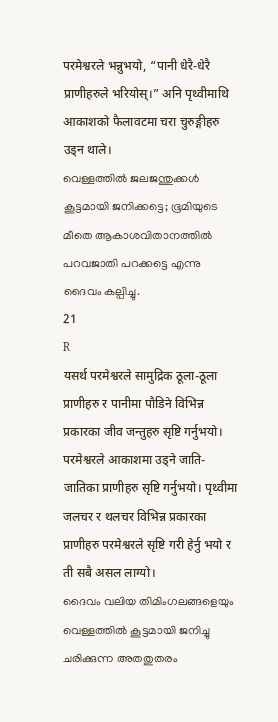परमेश्वरले भन्नुभयो, “पानी धेरै-धेरै प्राणीहरुले भरियोस्।” अनि पृथ्वीमाथि आकाशको फैलावटमा चरा चुरुङ्गीहरु उड्न थाले।
വെള്ളത്തില്‍ ജലജന്തുക്കള്‍ കൂട്ടമായി ജനിക്കട്ടെ; ഭൂമിയുടെ മീതെ ആകാശവിതാനത്തില്‍ പറവജാതി പറക്കട്ടെ എന്നു ദൈവം കല്പിച്ചു.
21
R
यसर्थ परमेश्वरले सामुद्रिक ठूला-ठूला प्राणीहरु र पानीमा पौडिने विभिन्न प्रकारका जीव जन्तुहरु सृष्टि गर्नुभयो। परमेश्वरले आकाशमा उड्ने जाति-जातिका प्राणीहरु सृष्टि गर्नुभयो। पृथ्वीमा जलचर र थलचर विभिन्न प्रकारका प्राणीहरु परमेश्वरले सृष्टि गरी हेर्नु भयो र ती सबै असल लाग्यो।
ദൈവം വലിയ തിമിംഗലങ്ങളെയും വെള്ളത്തില്‍ കൂട്ടമായി ജനിച്ചു ചരിക്കുന്ന അതതുതരം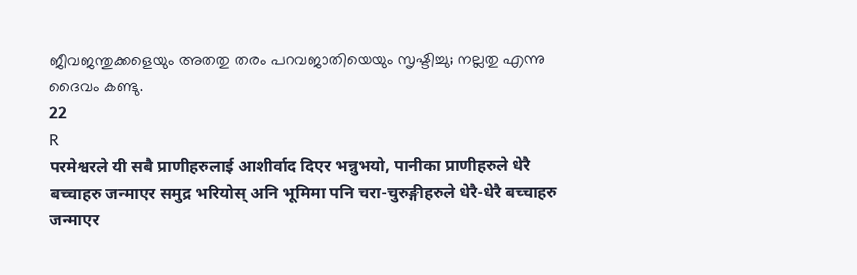ജീവജന്തുക്കളെയും അതതു തരം പറവജാതിയെയും സൃഷ്ടിച്ചു; നല്ലതു എന്നു ദൈവം കണ്ടു.
22
R
परमेश्वरले यी सबै प्राणीहरुलाई आशीर्वाद दिएर भन्नुभयो, पानीका प्राणीहरुले धेरै बच्चाहरु जन्माएर समुद्र भरियोस् अनि भूमिमा पनि चरा-चुरुङ्गीहरुले धेरै-धेरै बच्चाहरु जन्माएर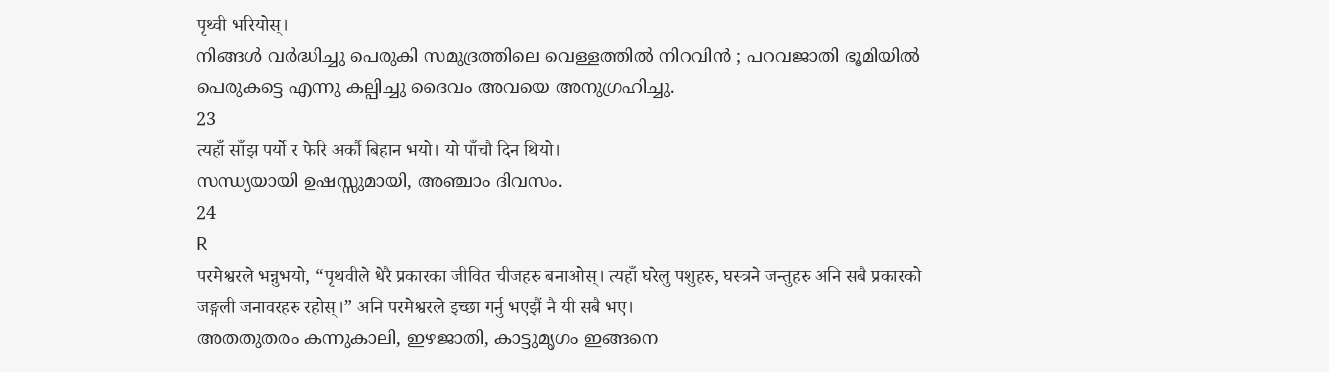पृथ्वी भरियोस्।
നിങ്ങള്‍ വര്‍ദ്ധിച്ചു പെരുകി സമുദ്രത്തിലെ വെള്ളത്തില്‍ നിറവിന്‍ ; പറവജാതി ഭൂമിയില്‍ പെരുകട്ടെ എന്നു കല്പിച്ചു ദൈവം അവയെ അനുഗ്രഹിച്ചു.
23
त्यहाँ साँझ पर्यो र फेरि अर्कौ बिहान भयो। यो पाँचौ दिन थियो।
സന്ധ്യയായി ഉഷസ്സുമായി, അഞ്ചാം ദിവസം.
24
R
परमेश्वरले भन्नुभयो, “पृथवीले धेरै प्रकारका जीवित चीजहरु बनाओस्। त्यहाँ घरेलु पशुहरु, घस्त्रने जन्तुहरु अनि सबै प्रकारको जङ्गली जनावरहरु रहोस्।” अनि परमेश्वरले इच्छा गर्नु भएझैं नै यी सबै भए।
അതതുതരം കന്നുകാലി, ഇഴജാതി, കാട്ടുമൃഗം ഇങ്ങനെ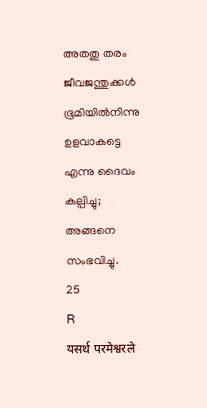അതതു തരം ജീവജന്തുക്കള്‍ ഭൂമിയില്‍നിന്നു ഉളവാകട്ടെ എന്നു ദൈവം കല്പിച്ചു; അങ്ങനെ സംഭവിച്ചു.
25
R
यसर्थ परमेश्वरले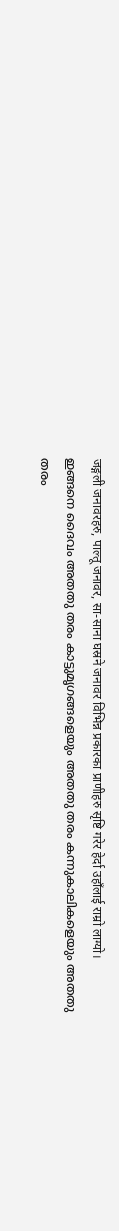जङ्गली जनावरहरु, पाल्तू जनावर, सा-साना घस्रने जनावर विभिन्न प्रकारका प्राणीहरु सृष्टि गरेर हेर्दा उहाँलाई राम्रो लाग्यो।
ഇങ്ങനെ ദൈവം അതതു തരം കാട്ടുമൃഗങ്ങളെയും അതതു തരം കന്നുകാലികളെയും അതതു തരം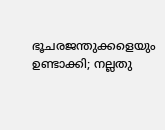ഭൂചരജന്തുക്കളെയും ഉണ്ടാക്കി; നല്ലതു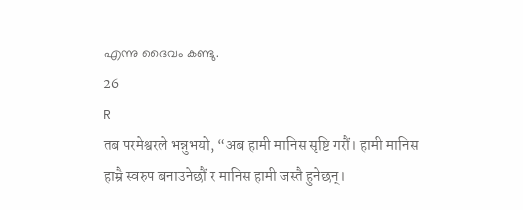എന്നു ദൈവം കണ്ടു.
26
R
तब परमेश्वरले भन्नुभयो, “अब हामी मानिस सृष्टि गरौं। हामी मानिस हाम्रै स्वरुप बनाउनेछौं र मानिस हामी जस्तै हुनेछन्।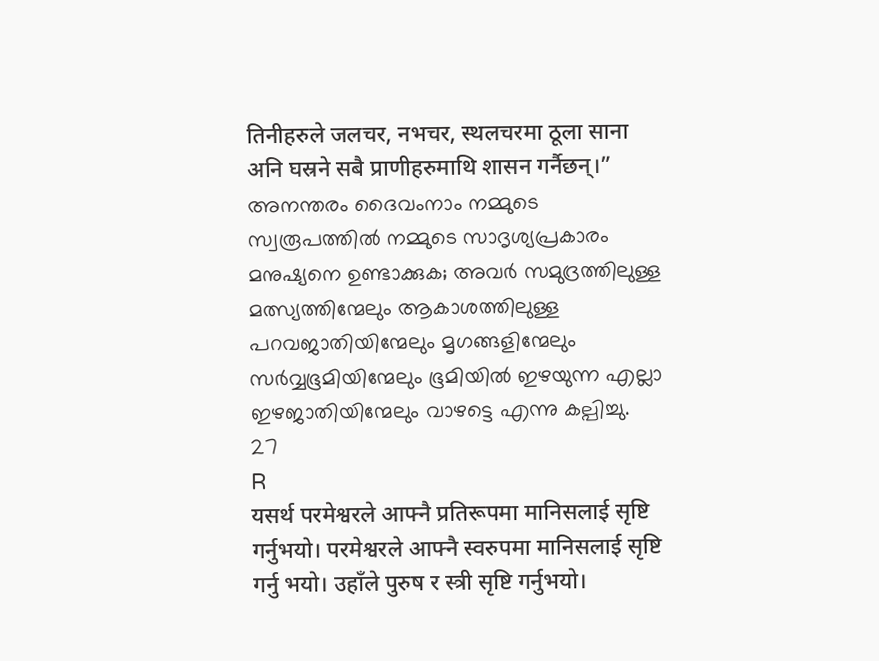तिनीहरुले जलचर, नभचर, स्थलचरमा ठूला साना अनि घस्रने सबै प्राणीहरुमाथि शासन गर्नैछन्।”
അനന്തരം ദൈവംനാം നമ്മുടെ സ്വരൂപത്തില്‍ നമ്മുടെ സാദൃശ്യപ്രകാരം മനുഷ്യനെ ഉണ്ടാക്കുക; അവര്‍ സമുദ്രത്തിലുള്ള മത്സ്യത്തിന്മേലും ആകാശത്തിലുള്ള പറവജാതിയിന്മേലും മൃഗങ്ങളിന്മേലും സര്‍വ്വഭൂമിയിന്മേലും ഭൂമിയില്‍ ഇഴയുന്ന എല്ലാ ഇഴജാതിയിന്മേലും വാഴട്ടെ എന്നു കല്പിച്ചു.
27
R
यसर्थ परमेश्वरले आफ्नै प्रतिरूपमा मानिसलाई सृष्टि गर्नुभयो। परमेश्वरले आफ्नै स्वरुपमा मानिसलाई सृष्टि गर्नु भयो। उहाँले पुरुष र स्त्री सृष्टि गर्नुभयो।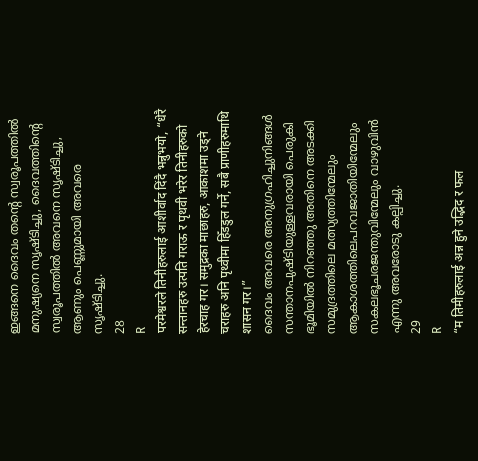ഇങ്ങനെ ദൈവം തന്റെ സ്വരൂപത്തില്‍ മനുഷ്യനെ സൃഷ്ടിച്ചു, ദൈവത്തിന്റെ സ്വരൂപത്തില്‍ അവനെ സൃഷ്ടിച്ചു, ആണും പെണ്ണുമായി അവരെ സൃഷ്ടിച്ചു.
28
R
परमेश्वरले तिनीहरुलाई आशीर्वाद दिंदै भन्नुभयो, “धेरै सन्तानहरु उत्पति गराऊ र पृथवी भरेर तिनीहरुको हेरचाह गर। समुद्रका माछाहरु, आकाशमा उड्ने चराहरु अनि पृथ्वीमा हिँडडुल गर्ने, सबै प्राणीहरुमाथि शासन गर।”
ദൈവം അവരെ അനുഗ്രഹിച്ചുനിങ്ങള്‍ സന്താനപുഷ്ടിയുള്ളവരായി പെരുകി ഭൂമിയില്‍ നിറഞ്ഞു അതിനെ അടക്കി സമുദ്രത്തിലെ മത്സ്യത്തിന്മേലും ആകാശത്തിലെപറവജാതിയിന്മേലും സകലഭൂചരജന്തുവിന്മേലും വാഴുവിന്‍ എന്നു അവരോടു കല്പിച്ചു.
29
R
“म तिमीहरुलाई अन्न हुने उद्भिद र फल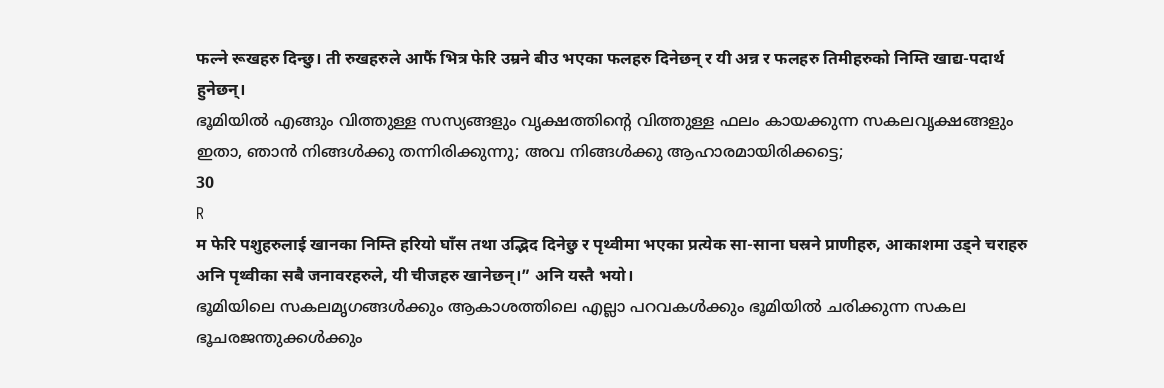फल्ने रूखहरु दिन्छु। ती रुखहरुले आफैं भित्र फेरि उम्रने बीउ भएका फलहरु दिनेछन् र यी अन्न र फलहरु तिमीहरुको निम्ति खाद्य-पदार्थ हुनेछन्।
ഭൂമിയില്‍ എങ്ങും വിത്തുള്ള സസ്യങ്ങളും വൃക്ഷത്തിന്റെ വിത്തുള്ള ഫലം കായക്കുന്ന സകലവൃക്ഷങ്ങളും ഇതാ, ഞാന്‍ നിങ്ങള്‍ക്കു തന്നിരിക്കുന്നു; അവ നിങ്ങള്‍ക്കു ആഹാരമായിരിക്കട്ടെ;
30
R
म फेरि पशुहरुलाई खानका निम्ति हरियो घाँस तथा उद्भिद दिनेछु र पृथ्वीमा भएका प्रत्येक सा-साना घस्रने प्राणीहरु, आकाशमा उड्ने चराहरु अनि पृथ्वीका सबै जनावरहरुले, यी चीजहरु खानेछन्।” अनि यस्तै भयो।
ഭൂമിയിലെ സകലമൃഗങ്ങള്‍ക്കും ആകാശത്തിലെ എല്ലാ പറവകള്‍ക്കും ഭൂമിയില്‍ ചരിക്കുന്ന സകല ഭൂചരജന്തുക്കള്‍ക്കും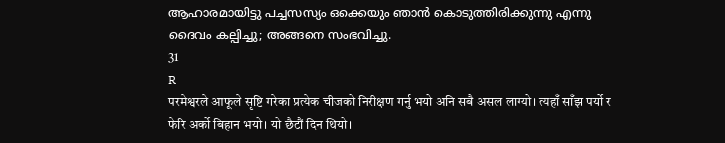ആഹാരമായിട്ടു പച്ചസസ്യം ഒക്കെയും ഞാന്‍ കൊടുത്തിരിക്കുന്നു എന്നു ദൈവം കല്പിച്ചു; അങ്ങനെ സംഭവിച്ചു.
31
R
परमेश्वरले आफूले सृष्टि गरेका प्रत्येक चीजको निरीक्षण गर्नु भयो अनि सबै असल लाग्यो। त्यहाँ साँझ पर्यो र फेरि अर्को बिहान भयो। यो छैटौं दिन थियो।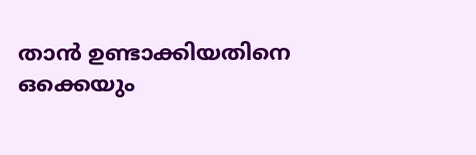താന്‍ ഉണ്ടാക്കിയതിനെ ഒക്കെയും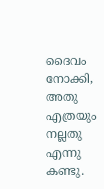ദൈവം നോക്കി, അതു എത്രയും നല്ലതു എന്നു കണ്ടു.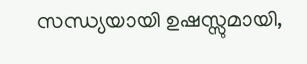സന്ധ്യയായി ഉഷസ്സുമായി,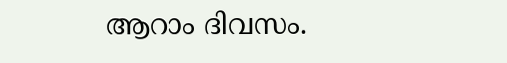ആറാം ദിവസം.